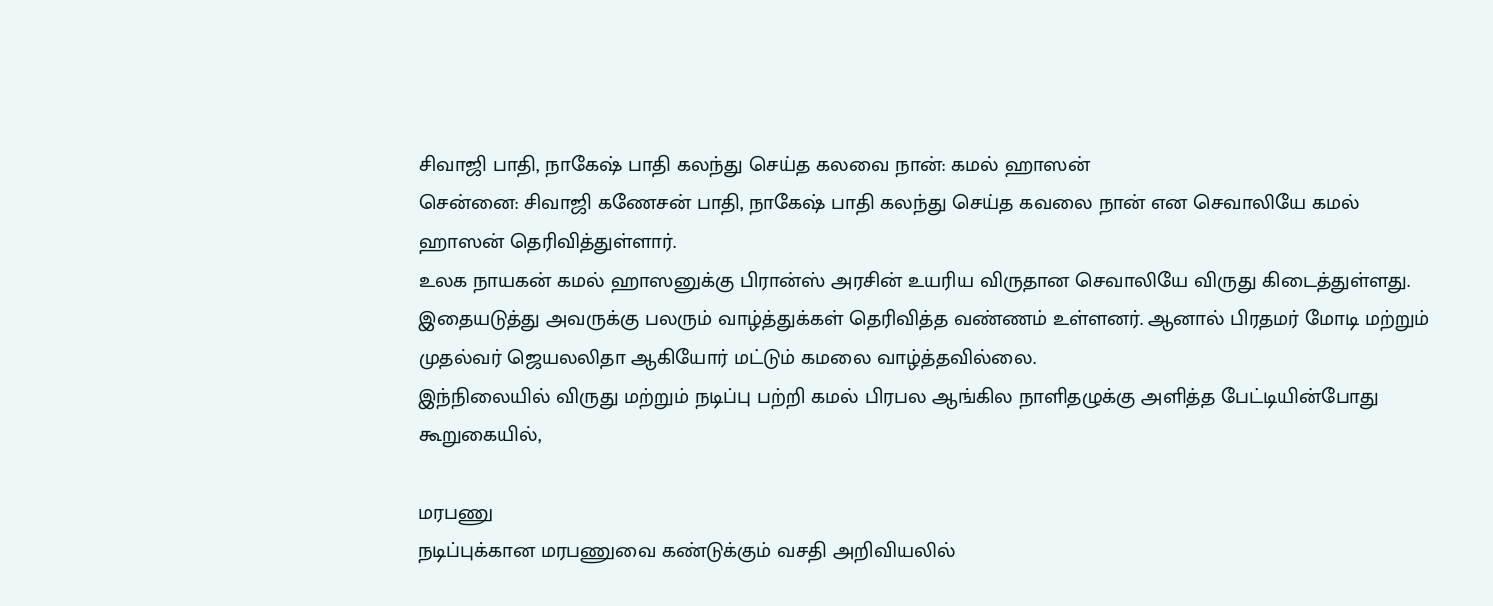சிவாஜி பாதி, நாகேஷ் பாதி கலந்து செய்த கலவை நான்: கமல் ஹாஸன்
சென்னை: சிவாஜி கணேசன் பாதி, நாகேஷ் பாதி கலந்து செய்த கவலை நான் என செவாலியே கமல் ஹாஸன் தெரிவித்துள்ளார்.
உலக நாயகன் கமல் ஹாஸனுக்கு பிரான்ஸ் அரசின் உயரிய விருதான செவாலியே விருது கிடைத்துள்ளது. இதையடுத்து அவருக்கு பலரும் வாழ்த்துக்கள் தெரிவித்த வண்ணம் உள்ளனர். ஆனால் பிரதமர் மோடி மற்றும் முதல்வர் ஜெயலலிதா ஆகியோர் மட்டும் கமலை வாழ்த்தவில்லை.
இந்நிலையில் விருது மற்றும் நடிப்பு பற்றி கமல் பிரபல ஆங்கில நாளிதழுக்கு அளித்த பேட்டியின்போது கூறுகையில்,

மரபணு
நடிப்புக்கான மரபணுவை கண்டுக்கும் வசதி அறிவியலில்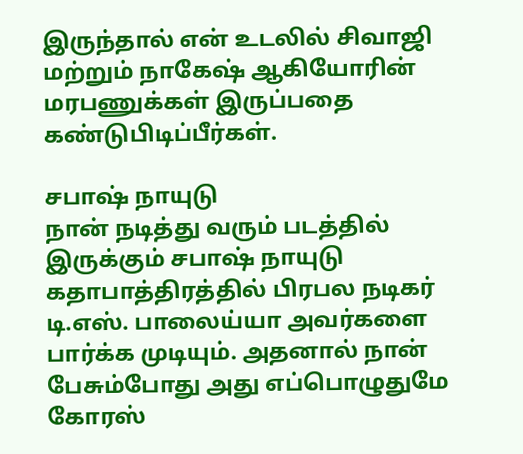இருந்தால் என் உடலில் சிவாஜி மற்றும் நாகேஷ் ஆகியோரின் மரபணுக்கள் இருப்பதை கண்டுபிடிப்பீர்கள்.

சபாஷ் நாயுடு
நான் நடித்து வரும் படத்தில் இருக்கும் சபாஷ் நாயுடு கதாபாத்திரத்தில் பிரபல நடிகர் டி.எஸ். பாலைய்யா அவர்களை பார்க்க முடியும். அதனால் நான் பேசும்போது அது எப்பொழுதுமே கோரஸ்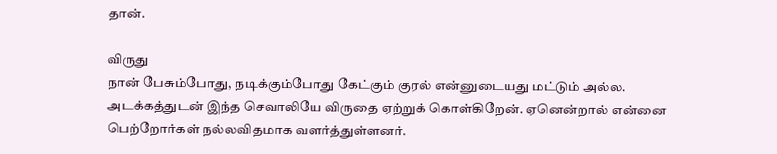தான்.

விருது
நான் பேசும்போது, நடிக்கும்போது கேட்கும் குரல் என்னுடையது மட்டும் அல்ல. அடக்கத்துடன் இந்த செவாலியே விருதை ஏற்றுக் கொள்கிறேன். ஏனென்றால் என்னை பெற்றோர்கள் நல்லவிதமாக வளர்த்துள்ளனர்.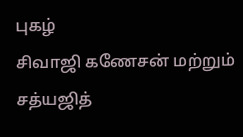புகழ்
சிவாஜி கணேசன் மற்றும் சத்யஜித்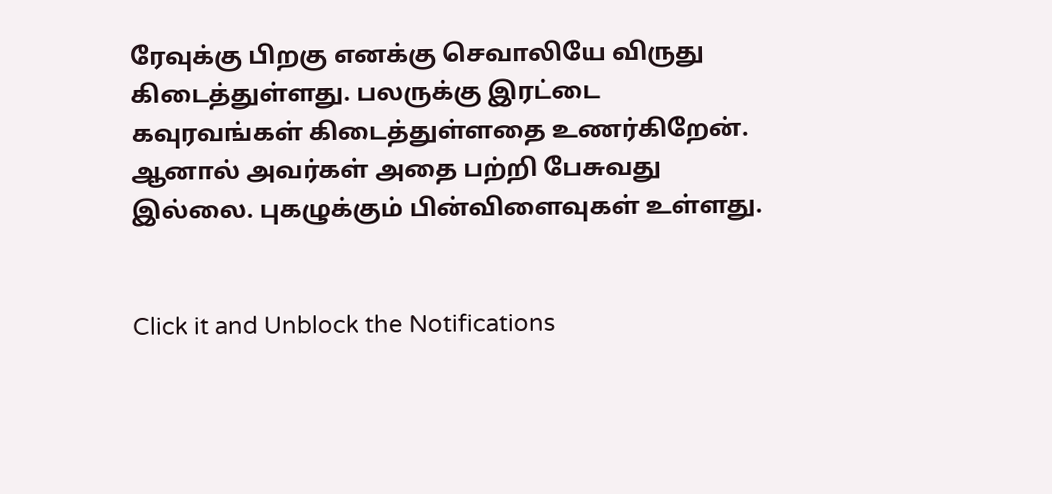ரேவுக்கு பிறகு எனக்கு செவாலியே விருது கிடைத்துள்ளது. பலருக்கு இரட்டை கவுரவங்கள் கிடைத்துள்ளதை உணர்கிறேன். ஆனால் அவர்கள் அதை பற்றி பேசுவது இல்லை. புகழுக்கும் பின்விளைவுகள் உள்ளது.


Click it and Unblock the Notifications